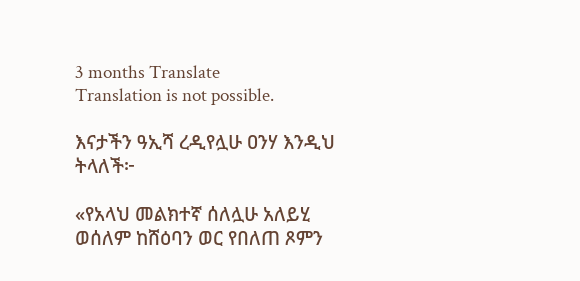3 months Translate
Translation is not possible.

እናታችን ዓኢሻ ረዲየሏሁ ዐንሃ እንዲህ ትላለች፦

«የአላህ መልክተኛ ሰለሏሁ አለይሂ ወሰለም ከሸዕባን ወር የበለጠ ጾምን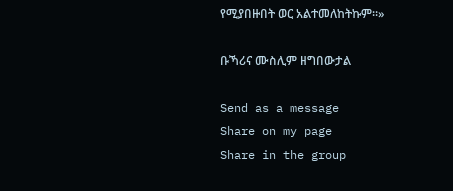የሚያበዙበት ወር አልተመለከትኩም።»

ቡኻሪና ሙስሊም ዘግበውታል

Send as a message
Share on my page
Share in the group